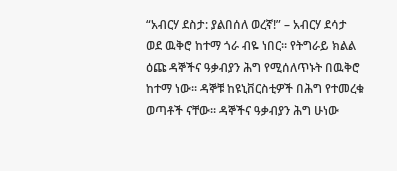“አብርሃ ደስታ: ያልበሰለ ወረኛ!” – አብርሃ ደሳታ
ወደ ዉቅሮ ከተማ ጎራ ብዬ ነበር። የትግራይ ክልል ዕጩ ዳኞችና ዓቃብያን ሕግ የሚሰለጥኑት በዉቅሮ ከተማ ነው። ዳኞቹ ከዩኒቨርስቲዎች በሕግ የተመረቁ ወጣቶች ናቸው። ዳኞችና ዓቃብያን ሕግ ሁነው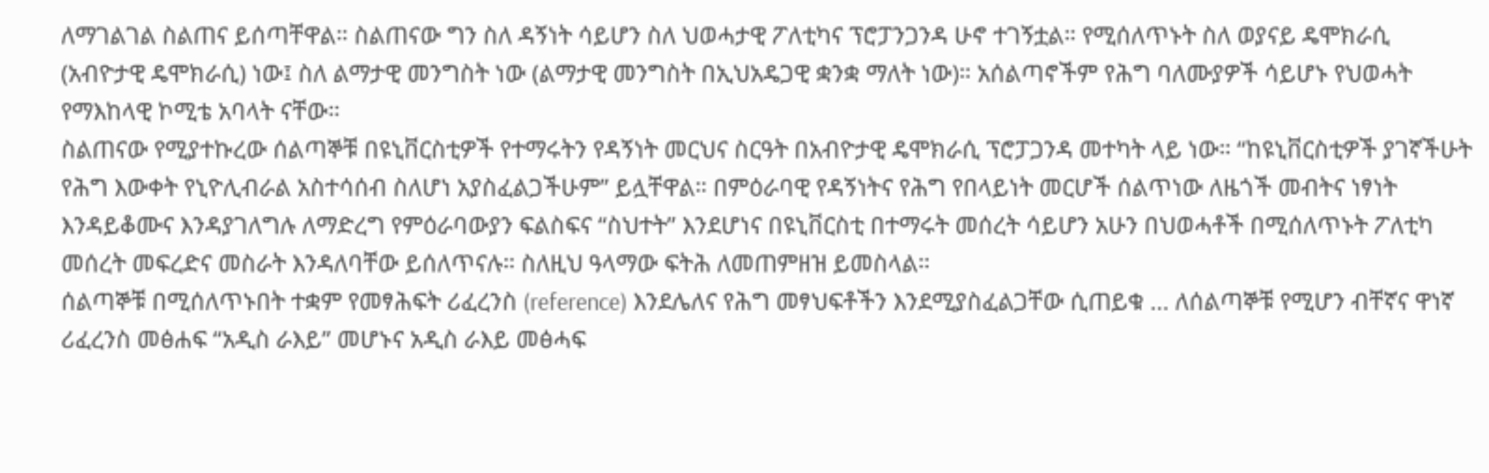ለማገልገል ስልጠና ይሰጣቸዋል። ስልጠናው ግን ስለ ዳኝነት ሳይሆን ስለ ህወሓታዊ ፖለቲካና ፕሮፓንጋንዳ ሁኖ ተገኝቷል። የሚሰለጥኑት ስለ ወያናይ ዴሞክራሲ (አብዮታዊ ዴሞክራሲ) ነው፤ ስለ ልማታዊ መንግስት ነው (ልማታዊ መንግስት በኢህአዴጋዊ ቋንቋ ማለት ነው)። አሰልጣኖችም የሕግ ባለሙያዎች ሳይሆኑ የህወሓት የማእከላዊ ኮሚቴ አባላት ናቸው።
ስልጠናው የሚያተኩረው ሰልጣኞቹ በዩኒቨርስቲዎች የተማሩትን የዳኝነት መርህና ስርዓት በአብዮታዊ ዴሞክራሲ ፕሮፓጋንዳ መተካት ላይ ነው። “ከዩኒቨርስቲዎች ያገኛችሁት የሕግ እውቀት የኒዮሊብራል አስተሳሰብ ስለሆነ አያስፈልጋችሁም” ይሏቸዋል። በምዕራባዊ የዳኝነትና የሕግ የበላይነት መርሆች ሰልጥነው ለዜጎች መብትና ነፃነት እንዳይቆሙና እንዳያገለግሉ ለማድረግ የምዕራባውያን ፍልስፍና “ስህተት” እንደሆነና በዩኒቨርስቲ በተማሩት መሰረት ሳይሆን አሁን በህወሓቶች በሚሰለጥኑት ፖለቲካ መሰረት መፍረድና መስራት እንዳለባቸው ይሰለጥናሉ። ስለዚህ ዓላማው ፍትሕ ለመጠምዘዝ ይመስላል።
ሰልጣኞቹ በሚሰለጥኑበት ተቋም የመፃሕፍት ሪፈረንስ (reference) እንደሌለና የሕግ መፃህፍቶችን እንደሚያስፈልጋቸው ሲጠይቁ … ለሰልጣኞቹ የሚሆን ብቸኛና ዋነኛ ሪፈረንስ መፅሐፍ “አዲስ ራእይ” መሆኑና አዲስ ራእይ መፅሓፍ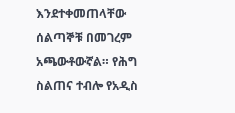እንደተቀመጠላቸው ሰልጣኞቹ በመገረም አጫውቶውኛል። የሕግ ስልጠና ተብሎ የአዲስ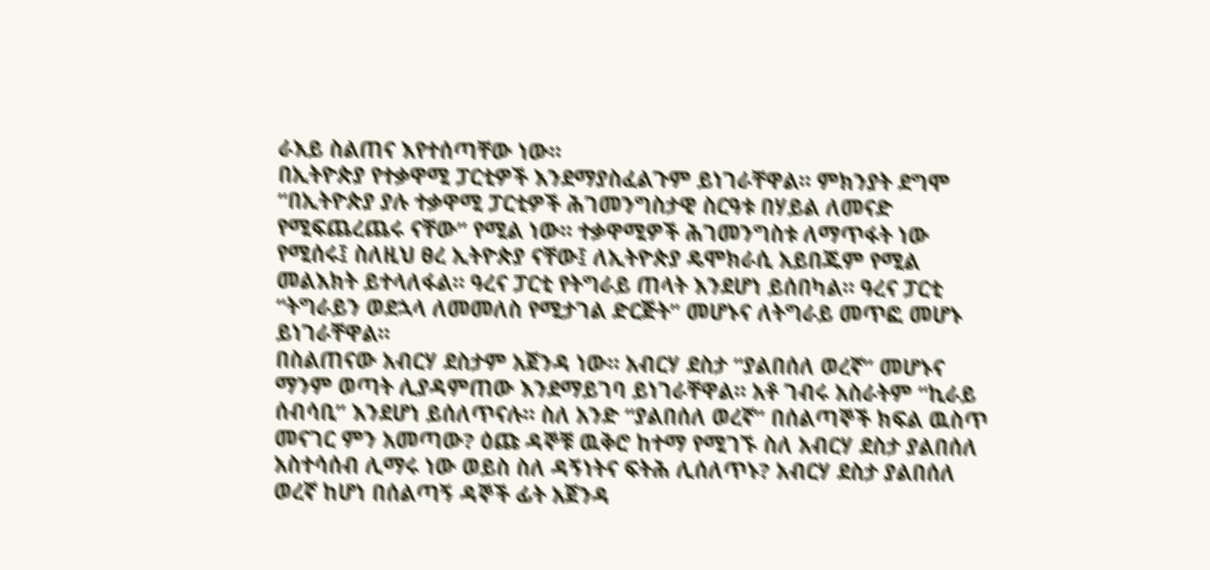ራእይ ስልጠና እየተሰጣቸው ነው።
በኢትዮጵያ የተቃዋሚ ፓርቲዎች እንደማያስፈልጉም ይነገራቸዋል። ምክንያት ደግሞ “በኢትዮጵያ ያሉ ተቃዋሚ ፓርቲዎች ሕገመንግስታዊ ስርዓቱ በሃይል ለመናድ የሚፍጨረጨሩ ናቸው” የሚል ነው። ተቃዋሚዎች ሕገመንግስቱ ለማጥፋት ነው የሚሰሩ፤ ስለዚህ ፀረ ኢትዮጵያ ናቸው፤ ለኢትዮጵያ ዴሞክራሲ አይበጁም የሚል መልእክት ይተላለፋል። ዓረና ፓርቲ የትግራይ ጠላት እንደሆነ ይሰበካል። ዓረና ፓርቲ “ትግራይን ወደኋላ ለመመለስ የሚታገል ድርጅት” መሆኑና ለትግራይ መጥፎ መሆኑ ይነገራቸዋል።
በስልጠናው አብርሃ ደስታም አጀንዳ ነው። አብርሃ ደስታ “ያልበሰለ ወረኛ” መሆኑና ማንም ወጣት ሊያዳምጠው እንደማይገባ ይነገራቸዋል። አቶ ገብሩ አስራትም “ኪራይ ሰብሳቢ” እንደሆነ ይሰለጥናሉ። ስለ አንድ “ያልበሰለ ወረኛ” በሰልጣኞች ክፍል ዉስጥ መናገር ምን አመጣው? ዕጩ ዳኞቹ ዉቅሮ ከተማ የሚገኙ ስለ አብርሃ ደስታ ያልበሰለ አስተሳሰብ ሊማሩ ነው ወይስ ስለ ዳኝነትና ፍትሕ ሊሰለጥኑ? አብርሃ ደስታ ያልበሰለ ወረኛ ከሆነ በሰልጣኝ ዳኞች ፊት አጀንዳ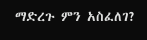ማድረጉ ምን አስፈለገ?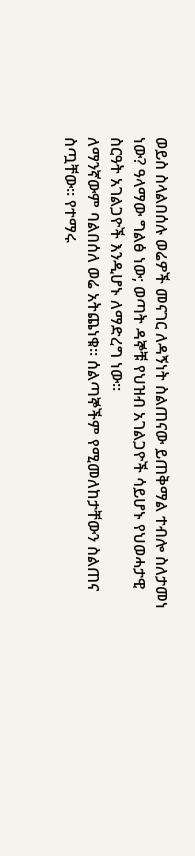ወይስ ስላልበሰሉ ወሬዎች መናገር ለዳኝነት ስልጠናው ይጠቅማል ተብሎ ስለታመነ ነው? ዓላማው ግልፅ ነው; ወጣት ዳኞቹ የህዝብ አገልጋዮች ሳይሆኑ የህወሓታዊ ስርዓት አገልጋዮች እንዲሆኑ ለማድረግ ነው።
ለማንኛውም ባልበሰለ ወሬ አትጨነቁ። ሰልጣኞችም የሚመለከታቸውን ስልጠና ስጧቸው። የተማሩ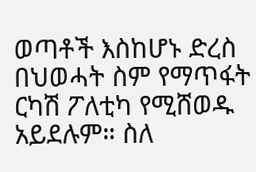ወጣቶች እስከሆኑ ድረስ በህወሓት ስም የማጥፋት ርካሽ ፖለቲካ የሚሸወዱ አይደሉም። ስለ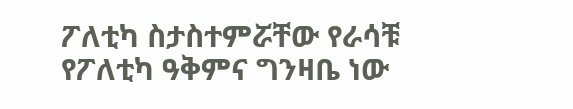ፖለቲካ ስታስተምሯቸው የራሳቹ የፖለቲካ ዓቅምና ግንዛቤ ነው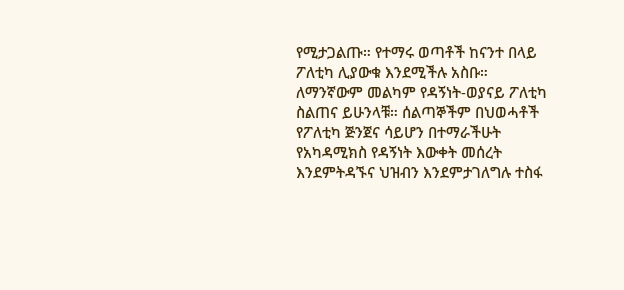የሚታጋልጡ። የተማሩ ወጣቶች ከናንተ በላይ ፖለቲካ ሊያውቁ እንደሚችሉ አስቡ።
ለማንኛውም መልካም የዳኝነት-ወያናይ ፖለቲካ ስልጠና ይሁንላቹ። ሰልጣኞችም በህወሓቶች የፖለቲካ ጅንጀና ሳይሆን በተማራችሁት የአካዳሚክስ የዳኝነት እውቀት መሰረት እንደምትዳኙና ህዝብን እንደምታገለግሉ ተስፋ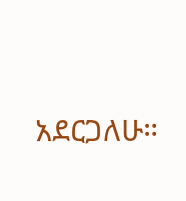አደርጋለሁ።